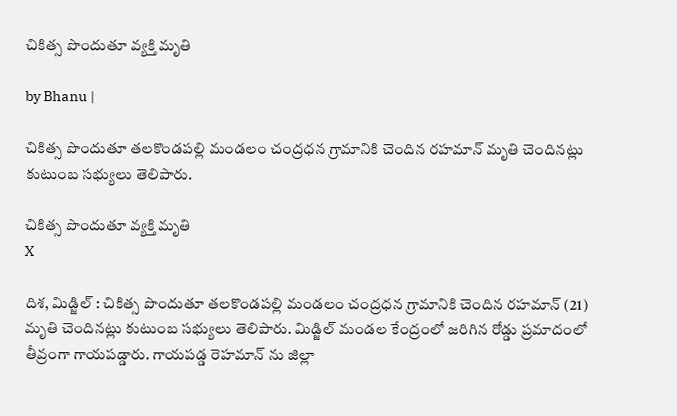చికిత్స పొందుతూ వ్య‌క్తి మృతి

by Bhanu |

చికిత్స పొందుతూ తలకొండపల్లి మండలం చంద్రధన గ్రామానికి చెందిన రహమాన్ మృతి చెందినట్లు కుటుంబ సభ్యులు తెలిపారు.

చికిత్స పొందుతూ వ్య‌క్తి మృతి
X

దిశ, మిడ్జిల్ : చికిత్స పొందుతూ తలకొండపల్లి మండలం చంద్రధన గ్రామానికి చెందిన రహమాన్ (21) మృతి చెందినట్లు కుటుంబ సభ్యులు తెలిపారు. మిడ్జిల్ మండల కేంద్రంలో జరిగిన రోడ్డు ప్రమాదంలో తీవ్రంగా గాయపడ్డారు. గాయపడ్డ రెహమాన్ ను జిల్లా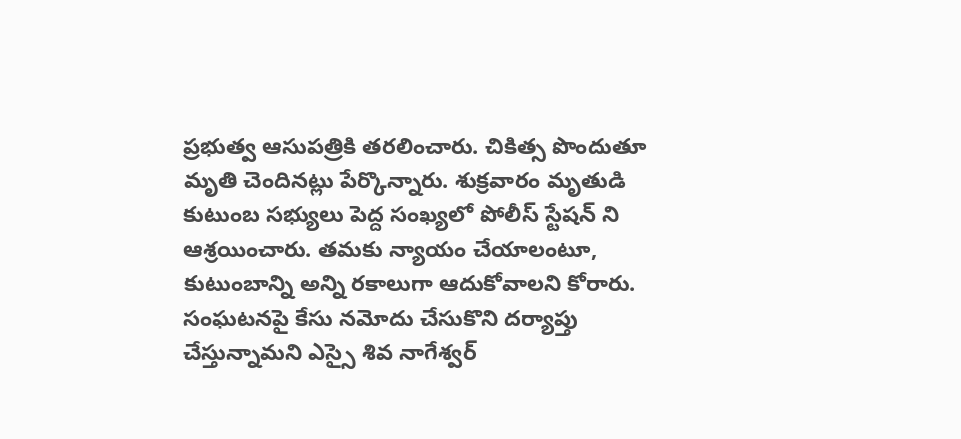ప్రభుత్వ ఆసుపత్రికి తరలించారు. చికిత్స పొందుతూ మృతి చెందినట్లు పేర్కొన్నారు. శుక్రవారం మృతుడి కుటుంబ సభ్యులు పెద్ద సంఖ్యలో పోలీస్ స్టేషన్ ని ఆశ్రయించారు. తమకు న్యాయం చేయాలంటూ, కుటుంబాన్ని అన్ని రకాలుగా ఆదుకోవాలని కోరారు. సంఘటనపై కేసు నమోదు చేసుకొని దర్యాప్తు చేస్తున్నామని ఎస్సై శివ నాగేశ్వర్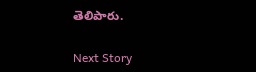తెలిపారు.

Next Story